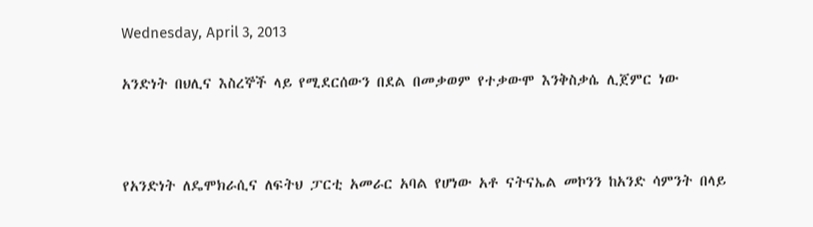Wednesday, April 3, 2013

አንድነት በህሊና እስረኞች ላይ የሚደርሰውን በደል በመቃወም የተቃውሞ እንቅስቃሴ ሊጀምር ነው



የአንድነት ለዴሞክራሲና ለፍትህ ፓርቲ አመራር አባል የሆነው አቶ ናትናኤል መኮንን ከአንድ ሳምንት በላይ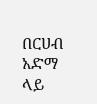በርሀብ አድማ ላይ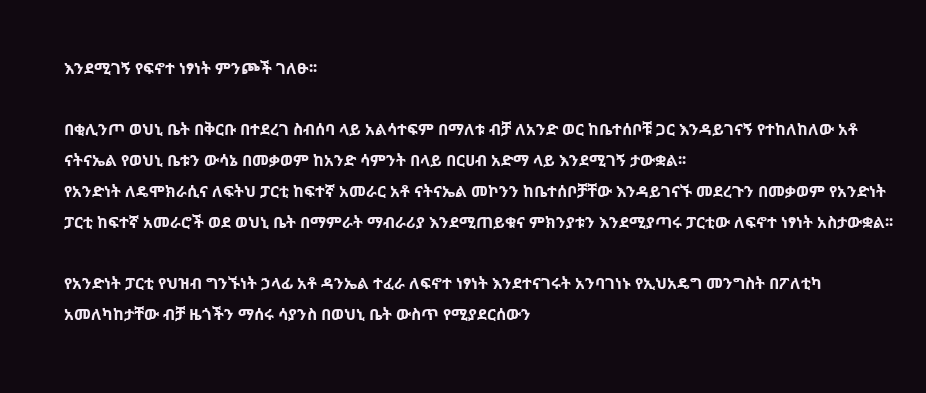እንደሚገኝ የፍኖተ ነፃነት ምንጮች ገለፁ፡፡

በቂሊንጦ ወህኒ ቤት በቅርቡ በተደረገ ስብሰባ ላይ አልሳተፍም በማለቱ ብቻ ለአንድ ወር ከቤተሰቦቹ ጋር እንዳይገናኝ የተከለከለው አቶ ናትናኤል የወህኒ ቤቱን ውሳኔ በመቃወም ከአንድ ሳምንት በላይ በርሀብ አድማ ላይ እንደሚገኝ ታውቋል፡፡
የአንድነት ለዴሞክራሲና ለፍትህ ፓርቲ ከፍተኛ አመራር አቶ ናትናኤል መኮንን ከቤተሰቦቻቸው እንዳይገናኙ መደረጉን በመቃወም የአንድነት ፓርቲ ከፍተኛ አመራሮች ወደ ወህኒ ቤት በማምራት ማብራሪያ እንደሚጠይቁና ምክንያቱን እንደሚያጣሩ ፓርቲው ለፍኖተ ነፃነት አስታውቋል፡፡

የአንድነት ፓርቲ የህዝብ ግንኙነት ኃላፊ አቶ ዳንኤል ተፈራ ለፍኖተ ነፃነት እንደተናገሩት አንባገነኑ የኢህአዴግ መንግስት በፖለቲካ አመለካከታቸው ብቻ ዜጎችን ማሰሩ ሳያንስ በወህኒ ቤት ውስጥ የሚያደርሰውን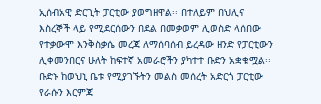ኢሰብአዊ ድርጊት ፓርቲው ያወግዘዋል፡፡ በተለይም በህሊና እስረኞች ላይ የሚደርሰውን በደል በመቃወም ሊወስድ ላሰበው የተቃውሞ እንቅስቃሴ መረጃ ለማሰባሰብ ይረዳው ዘንድ የፓርቲውን ሊቀመንበርና ሁለት ከፍተኛ አመራሮችን ያካተተ ቡድን አቋቁሟል፡፡ ቡድኑ ከወህኒ ቤቱ የሚያገኙትን መልስ መሰረት አድርጎ ፓርቲው የራሱን እርምጃ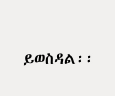ይወስዳል፡፡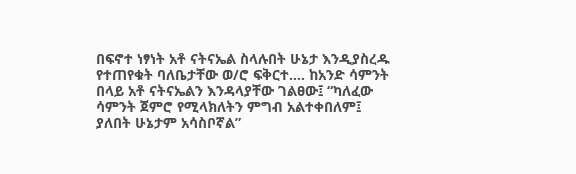በፍኖተ ነፃነት አቶ ናትናኤል ስላሉበት ሁኔታ እንዲያስረዱ የተጠየቁት ባለቤታቸው ወ/ሮ ፍቅርተ…. ከአንድ ሳምንት በላይ አቶ ናትናኤልን እንዳላያቸው ገልፀው፤ “ካለፈው ሳምንት ጀምሮ የሚላክለትን ምግብ አልተቀበለም፤ ያለበት ሁኔታም አሳስቦኛል”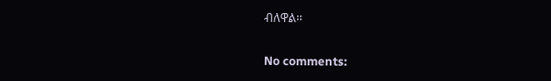ብለዋል፡፡

No comments: